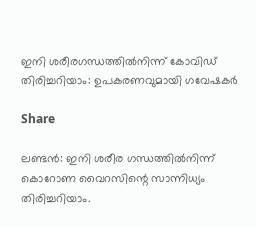ഇനി ശരീരഗന്ധത്തിൽനിന്ന് കോവിഡ് തിരിച്ചറിയാം: ഉപകരണവുമായി ഗവേഷകര്‍

Share

ലണ്ടൻ: ഇനി ശരീര ഗന്ധത്തിൽനിന്ന് കൊറോണ വൈറസിന്റെ സാന്നിധ്യം തിരിച്ചറിയാം.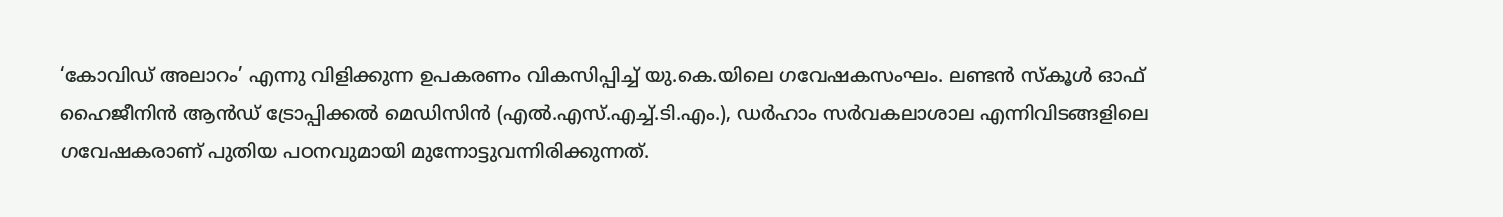‘കോവിഡ് അലാറം’ എന്നു വിളിക്കുന്ന ഉപകരണം വികസിപ്പിച്ച് യു.കെ.യിലെ ഗവേഷകസംഘം. ലണ്ടൻ സ്‌കൂൾ ഓഫ് ഹൈജീനിൻ ആൻഡ് ട്രോപ്പിക്കൽ മെഡിസിൻ (എൽ.എസ്.എച്ച്.ടി.എം.), ഡർഹാം സർവകലാശാല എന്നിവിടങ്ങളിലെ ഗവേഷകരാണ് പുതിയ പഠനവുമായി മുന്നോട്ടുവന്നിരിക്കുന്നത്.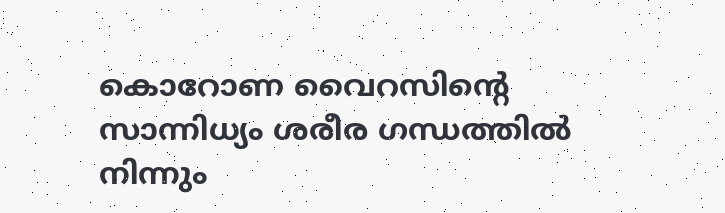കൊറോണ വൈറസിന്റെ സാന്നിധ്യം ശരീര ഗന്ധത്തില്‍ നിന്നും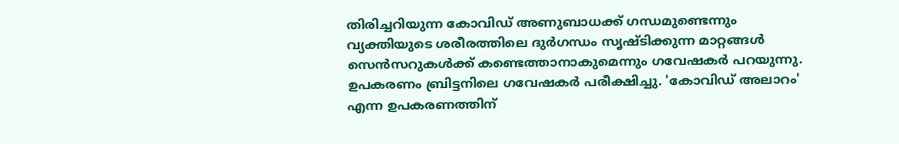തിരിച്ചറിയുന്ന കോവിഡ് അണുബാധക്ക് ഗന്ധമുണ്ടെന്നും വ്യക്തിയുടെ ശരീരത്തിലെ ദുര്‍ഗന്ധം സൃഷ്ടിക്കുന്ന മാറ്റങ്ങള്‍ സെന്‍സറുകള്‍ക്ക് കണ്ടെത്താനാകുമെന്നും ഗവേഷകര്‍ പറയുന്നു. ഉപകരണം ബ്രിട്ടനിലെ ഗവേഷകര്‍ പരീക്ഷിച്ചു. 'കോവിഡ് അലാറം' എന്ന ഉപകരണത്തിന്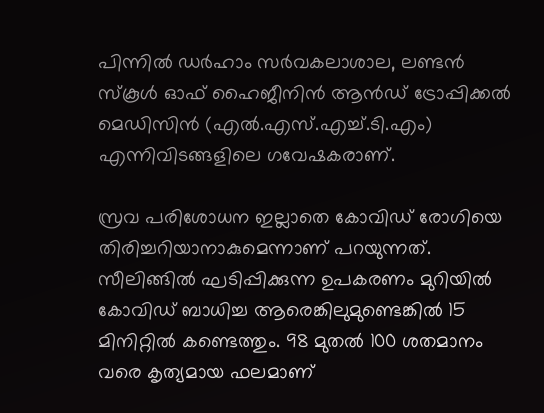പിന്നില്‍ ഡര്‍ഹാം സര്‍വകലാശാല, ലണ്ടന്‍ സ്‌കൂള്‍ ഓഫ് ഹൈജീനിന്‍ ആന്‍ഡ് ട്രോപ്പിക്കല്‍ മെഡിസിന്‍ (എല്‍.എസ്.എച്ച്.ടി.എം) എന്നിവിടങ്ങളിലെ ഗവേഷകരാണ്.

സ്രവ പരിശോധന ഇല്ലാതെ കോവിഡ് രോഗിയെ തിരിച്ചറിയാനാകുമെന്നാണ് പറയുന്നത്. സീലിങ്ങില്‍ ഘടിപ്പിക്കുന്ന ഉപകരണം മുറിയില്‍ കോവിഡ് ബാധിച്ച ആരെങ്കിലുമുണ്ടെങ്കില്‍ 15 മിനിറ്റില്‍ കണ്ടെത്തും. 98 മുതല്‍ 100 ശതമാനം വരെ കൃത്യമായ ഫലമാണ്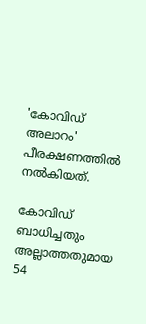'കോവിഡ് അലാറം' പീരക്ഷണത്തില്‍ നല്‍കിയത്.

കോവിഡ് ബാധിച്ചതും അല്ലാത്തതുമായ 54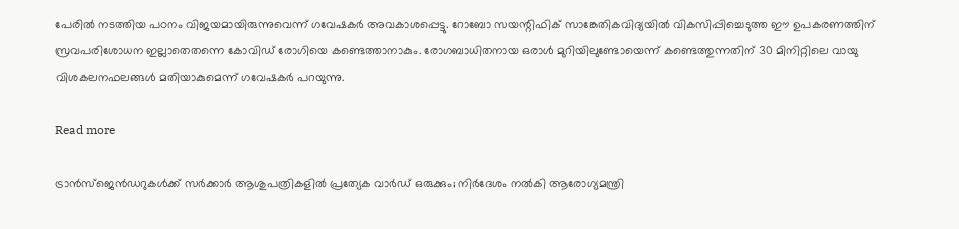പേരിൽ നടത്തിയ പഠനം വിജയമായിരുന്നുവെന്ന് ഗവേഷകർ അവകാശപ്പെട്ടു. റോബോ സയന്റിഫിക് സാങ്കേതികവിദ്യയിൽ വികസിപ്പിച്ചെടുത്ത ഈ ഉപകരണത്തിന് സ്രവപരിശോധന ഇല്ലാതെതന്നെ കോവിഡ് രോഗിയെ കണ്ടെത്താനാകും. രോഗബാധിതനായ ഒരാൾ മുറിയിലുണ്ടോയെന്ന് കണ്ടെത്തുന്നതിന് 30 മിനിറ്റിലെ വായു വിശകലനഫലങ്ങൾ മതിയാകുമെന്ന് ഗവേഷകർ പറയുന്നു.

Read more

ട്രാൻസ്ജെൻഡറുകൾക്ക് സർക്കാർ ആശുപത്രികളിൽ പ്രത്യേക വാർഡ് ഒരുക്കും; നിർദേശം നൽകി ആരോഗ്യമന്ത്രി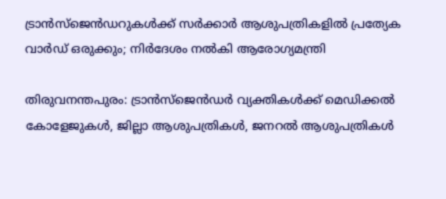ട്രാൻസ്ജെൻഡറുകൾക്ക് സർക്കാർ ആശുപത്രികളിൽ പ്രത്യേക വാർഡ് ഒരുക്കും; നിർദേശം നൽകി ആരോഗ്യമന്ത്രി

തിരുവനന്തപുരം: ട്രാൻസ്ജെൻഡർ വ്യക്തികൾക്ക് മെഡിക്കൽ കോളേജുകൾ, ജില്ലാ ആശുപത്രികൾ, ജനറൽ ആശുപത്രികൾ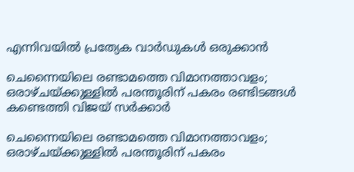എന്നിവയിൽ പ്രത്യേക വാർഡുകൾ ഒരുക്കാൻ

ചെന്നൈയിലെ രണ്ടാമത്തെ വിമാനത്താവളം; ഒരാഴ്ചയ്ക്കുള്ളിൽ പരന്തൂരിന് പകരം രണ്ടിടങ്ങൾ കണ്ടെത്തി വിജയ് സർക്കാർ

ചെന്നൈയിലെ രണ്ടാമത്തെ വിമാനത്താവളം; ഒരാഴ്ചയ്ക്കുള്ളിൽ പരന്തൂരിന് പകരം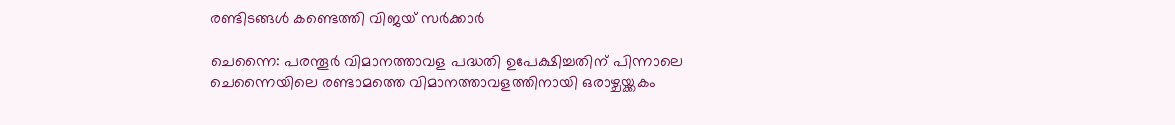രണ്ടിടങ്ങൾ കണ്ടെത്തി വിജയ് സർക്കാർ

ചെന്നൈ: പരന്തൂര്‍ വിമാനത്താവള പദ്ധതി ഉപേക്ഷിച്ചതിന് പിന്നാലെ ചെന്നൈയിലെ രണ്ടാമത്തെ വിമാനത്താവളത്തിനായി ഒരാഴ്ചയ്ക്കകം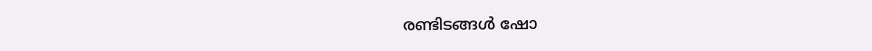രണ്ടിടങ്ങള്‍ ഷോ